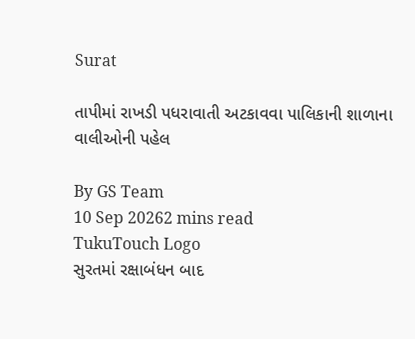Surat

તાપીમાં રાખડી પધરાવાતી અટકાવવા પાલિકાની શાળાના વાલીઓની પહેલ

By GS Team
10 Sep 20262 mins read
TukuTouch Logo
સુરતમાં રક્ષાબંધન બાદ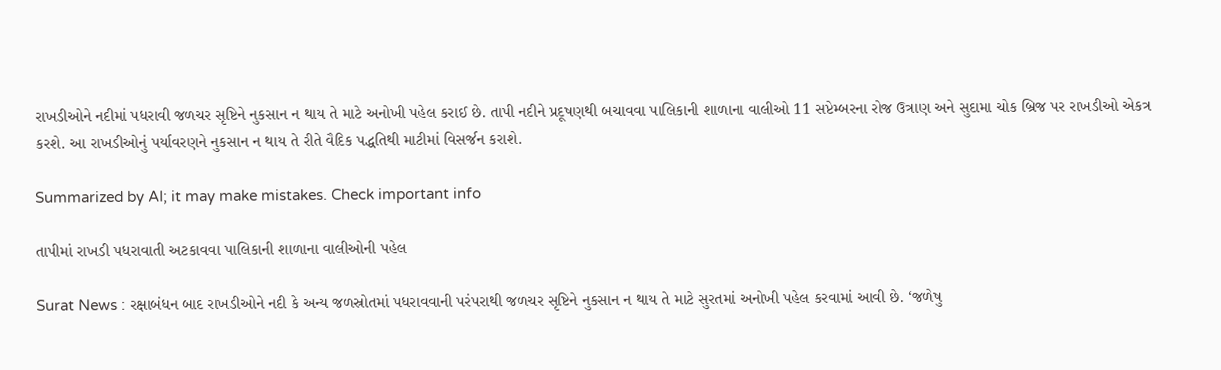રાખડીઓને નદીમાં પધરાવી જળચર સૃષ્ટિને નુકસાન ન થાય તે માટે અનોખી પહેલ કરાઈ છે. તાપી નદીને પ્રદૂષણથી બચાવવા પાલિકાની શાળાના વાલીઓ 11 સપ્ટેમ્બરના રોજ ઉત્રાણ અને સુદામા ચોક બ્રિજ પર રાખડીઓ એકત્ર કરશે. આ રાખડીઓનું પર્યાવરણને નુકસાન ન થાય તે રીતે વૈદિક પદ્ધતિથી માટીમાં વિસર્જન કરાશે.

Summarized by AI; it may make mistakes. Check important info

તાપીમાં રાખડી પધરાવાતી અટકાવવા પાલિકાની શાળાના વાલીઓની પહેલ

Surat News : રક્ષાબંધન બાદ રાખડીઓને નદી કે અન્ય જળસ્રોતમાં પધરાવવાની પરંપરાથી જળચર સૃષ્ટિને નુકસાન ન થાય તે માટે સુરતમાં અનોખી પહેલ કરવામાં આવી છે. ‘જળેષુ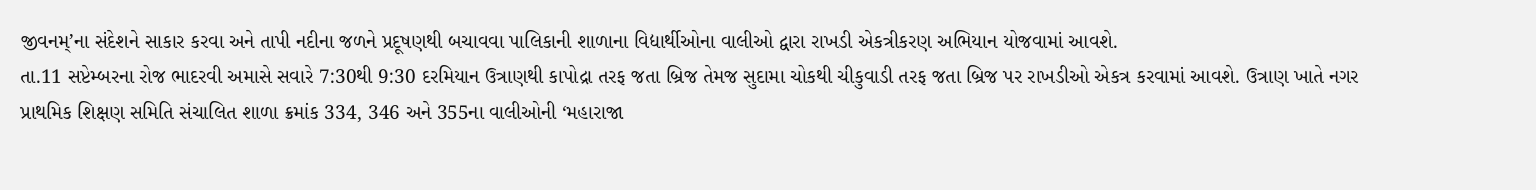જીવનમ્’ના સંદેશને સાકાર કરવા અને તાપી નદીના જળને પ્રદૂષણથી બચાવવા પાલિકાની શાળાના વિદ્યાર્થીઓના વાલીઓ દ્વારા રાખડી એકત્રીકરણ અભિયાન યોજવામાં આવશે.
તા.11 સપ્ટેમ્બરના રોજ ભાદરવી અમાસે સવારે 7:30થી 9:30 દરમિયાન ઉત્રાણથી કાપોદ્રા તરફ જતા બ્રિજ તેમજ સુદામા ચોકથી ચીકુવાડી તરફ જતા બ્રિજ પર રાખડીઓ એકત્ર કરવામાં આવશે. ઉત્રાણ ખાતે નગર પ્રાથમિક શિક્ષણ સમિતિ સંચાલિત શાળા ક્રમાંક 334, 346 અને 355ના વાલીઓની ‘મહારાજા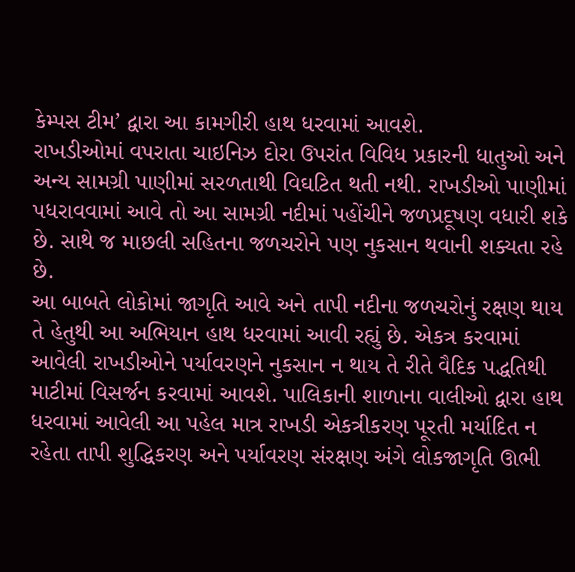કેમ્પસ ટીમ’ દ્વારા આ કામગીરી હાથ ધરવામાં આવશે.
રાખડીઓમાં વપરાતા ચાઇનિઝ દોરા ઉપરાંત વિવિધ પ્રકારની ધાતુઓ અને અન્ય સામગ્રી પાણીમાં સરળતાથી વિઘટિત થતી નથી. રાખડીઓ પાણીમાં પધરાવવામાં આવે તો આ સામગ્રી નદીમાં પહોંચીને જળપ્રદૂષણ વધારી શકે છે. સાથે જ માછલી સહિતના જળચરોને પણ નુકસાન થવાની શક્યતા રહે છે.
આ બાબતે લોકોમાં જાગૃતિ આવે અને તાપી નદીના જળચરોનું રક્ષણ થાય તે હેતુથી આ અભિયાન હાથ ધરવામાં આવી રહ્યું છે. એકત્ર કરવામાં આવેલી રાખડીઓને પર્યાવરણને નુકસાન ન થાય તે રીતે વૈદિક પદ્ધતિથી માટીમાં વિસર્જન કરવામાં આવશે. પાલિકાની શાળાના વાલીઓ દ્વારા હાથ ધરવામાં આવેલી આ પહેલ માત્ર રાખડી એકત્રીકરણ પૂરતી મર્યાદિત ન રહેતા તાપી શુદ્ધિકરણ અને પર્યાવરણ સંરક્ષણ અંગે લોકજાગૃતિ ઊભી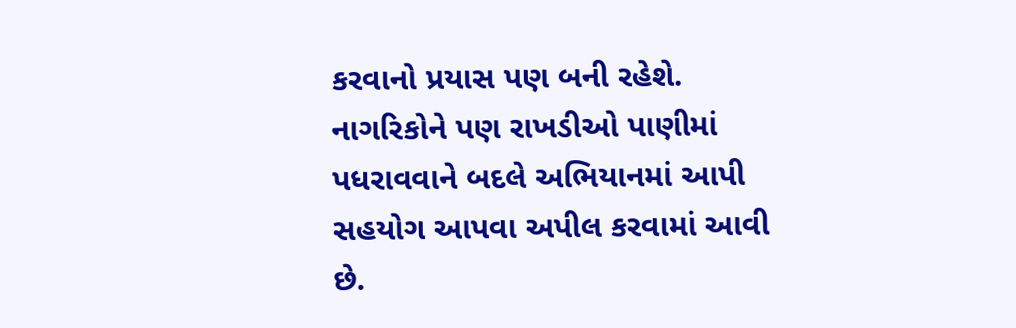કરવાનો પ્રયાસ પણ બની રહેશે. નાગરિકોને પણ રાખડીઓ પાણીમાં પધરાવવાને બદલે અભિયાનમાં આપી સહયોગ આપવા અપીલ કરવામાં આવી છે.